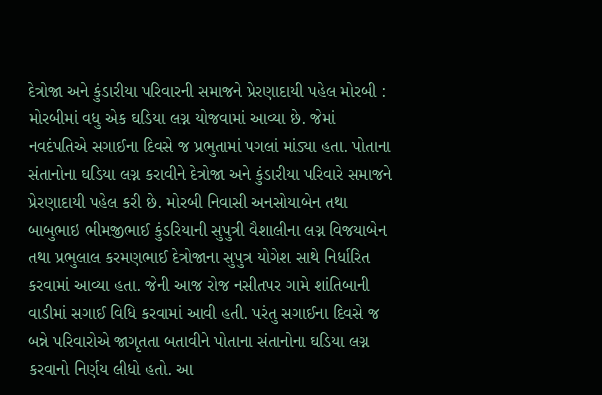દેત્રોજા અને કુંડારીયા પરિવારની સમાજને પ્રેરણાદાયી પહેલ મોરબી : મોરબીમાં વધુ એક ઘડિયા લગ્ન યોજવામાં આવ્યા છે. જેમાં નવદંપતિએ સગાઈના દિવસે જ પ્રભુતામાં પગલાં માંડ્યા હતા. પોતાના સંતાનોના ઘડિયા લગ્ન કરાવીને દેત્રોજા અને કુંડારીયા પરિવારે સમાજને પ્રેરણાદાયી પહેલ કરી છે. મોરબી નિવાસી અનસોયાબેન તથા બાબુભાઇ ભીમજીભાઈ કુંડરિયાની સુપુત્રી વૈશાલીના લગ્ન વિજયાબેન તથા પ્રભુલાલ કરમણભાઈ દેત્રોજાના સુપુત્ર યોગેશ સાથે નિર્ધારિત કરવામાં આવ્યા હતા. જેની આજ રોજ નસીતપર ગામે શાંતિબાની વાડીમાં સગાઈ વિધિ કરવામાં આવી હતી. પરંતુ સગાઈના દિવસે જ બન્ને પરિવારોએ જાગૃતતા બતાવીને પોતાના સંતાનોના ઘડિયા લગ્ન કરવાનો નિર્ણય લીધો હતો. આ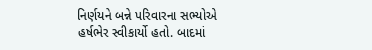નિર્ણયને બન્ને પરિવારના સભ્યોએ હર્ષભેર સ્વીકાર્યો હતો. બાદમાં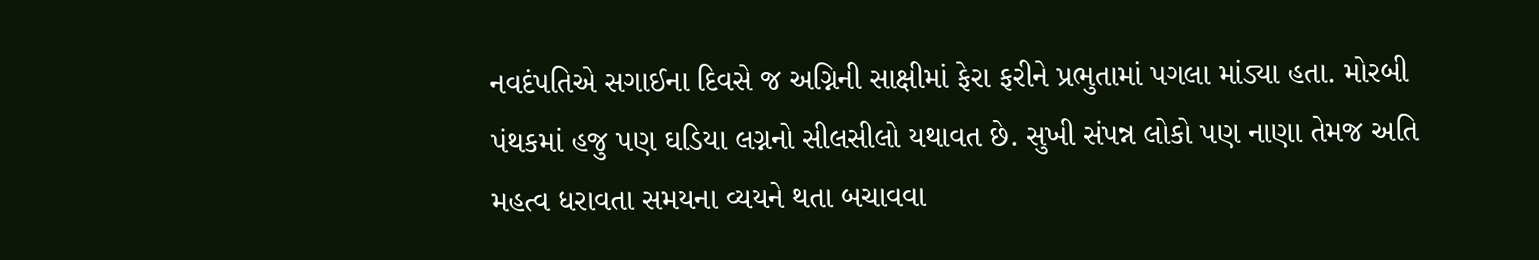નવદંપતિએ સગાઈના દિવસે જ અગ્નિની સાક્ષીમાં ફેરા ફરીને પ્રભુતામાં પગલા માંડ્યા હતા. મોરબી પંથકમાં હજુ પણ ઘડિયા લગ્નનો સીલસીલો યથાવત છે. સુખી સંપન્ન લોકો પણ નાણા તેમજ અતિ મહત્વ ધરાવતા સમયના વ્યયને થતા બચાવવા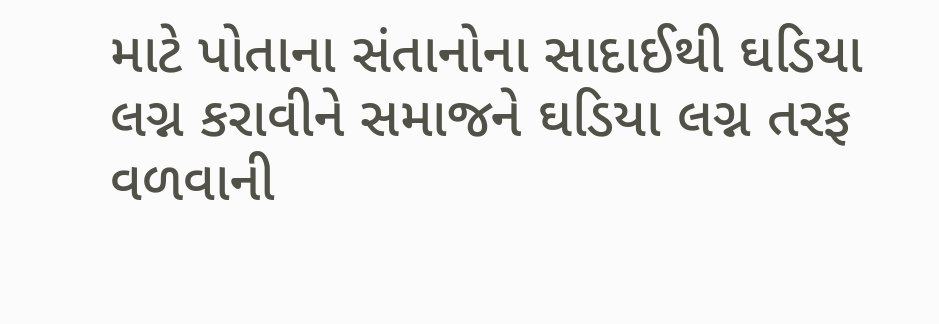માટે પોતાના સંતાનોના સાદાઈથી ઘડિયા લગ્ન કરાવીને સમાજને ઘડિયા લગ્ન તરફ વળવાની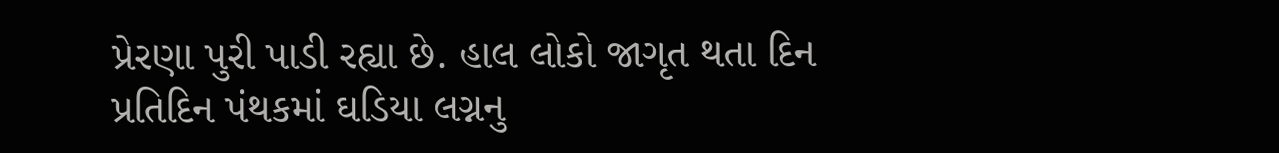પ્રેરણા પુરી પાડી રહ્યા છે. હાલ લોકો જાગૃત થતા દિન પ્રતિદિન પંથકમાં ઘડિયા લગ્નનુ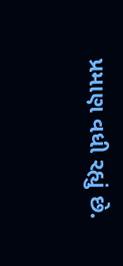પ્રમાણ વધી રહ્યું છે.